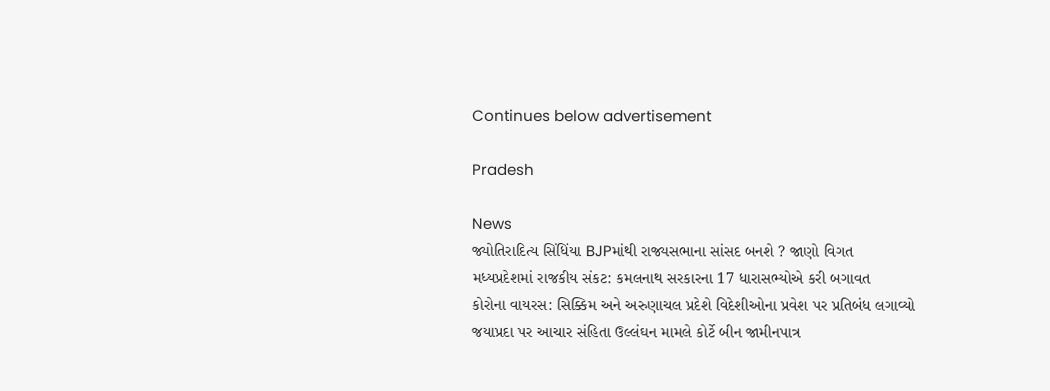Continues below advertisement

Pradesh

News
જ્યોતિરાદિત્ય સિંધિંયા BJPમાંથી રાજ્યસભાના સાંસદ બનશે ? જાણો વિગત
મધ્યપ્રદેશમાં રાજકીય સંકટ: કમલનાથ સરકારના 17 ધારાસભ્યોએ કરી બગાવત
કોરોના વાયરસ: સિક્કિમ અને અરુણાચલ પ્રદેશે વિદેશીઓના પ્રવેશ પર પ્રતિબંધ લગાવ્યો
જયાપ્રદા પર આચાર સંહિતા ઉલ્લંઘન મામલે કોર્ટે બીન જામીનપાત્ર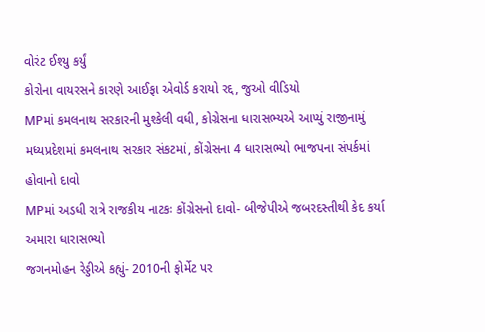વોરંટ ઈશ્યુ કર્યું
કોરોના વાયરસને કારણે આઈફા એવોર્ડ કરાયો રદ્દ, જુઓ વીડિયો
MPમાં કમલનાથ સરકારની મુશ્કેલી વધી, કોગ્રેસના ધારાસભ્યએ આપ્યું રાજીનામું
મધ્યપ્રદેશમાં કમલનાથ સરકાર સંકટમાં, કોંગ્રેસના 4 ધારાસભ્યો ભાજપના સંપર્કમાં હોવાનો દાવો
MPમાં અડધી રાત્રે રાજકીય નાટકઃ કોંગ્રેસનો દાવો- બીજેપીએ જબરદસ્તીથી કેદ કર્યા અમારા ધારાસભ્યો
જગનમોહન રેડ્ડીએ કહ્યું- 2010ની ફોર્મેટ પર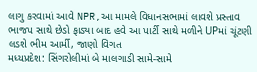લાગુ કરવામાં આવે NPR,આ મામલે વિધાનસભામાં લાવશે પ્રસ્તાવ
ભાજપ સાથે છેડો ફાડ્યા બાદ હવે આ પાર્ટી સાથે મળીને UPમાં ચૂંટણી લડશે ભીમ આર્મી, જાણો વિગત
મધ્યપ્રદેશ: સિંગરોલીમાં બે માલગાડી સામે-સામે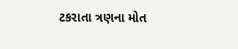ટકરાતા ત્રણના મોત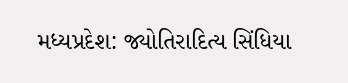મધ્યપ્રદેશ: જ્યોતિરાદિત્ય સિંધિયા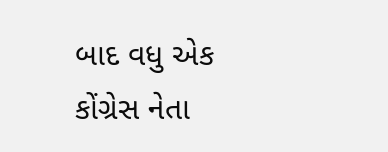બાદ વધુ એક કોંગ્રેસ નેતા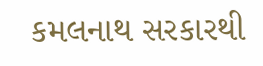કમલનાથ સરકારથી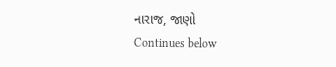નારાજ, જાણો
Continues below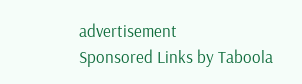advertisement
Sponsored Links by Taboola